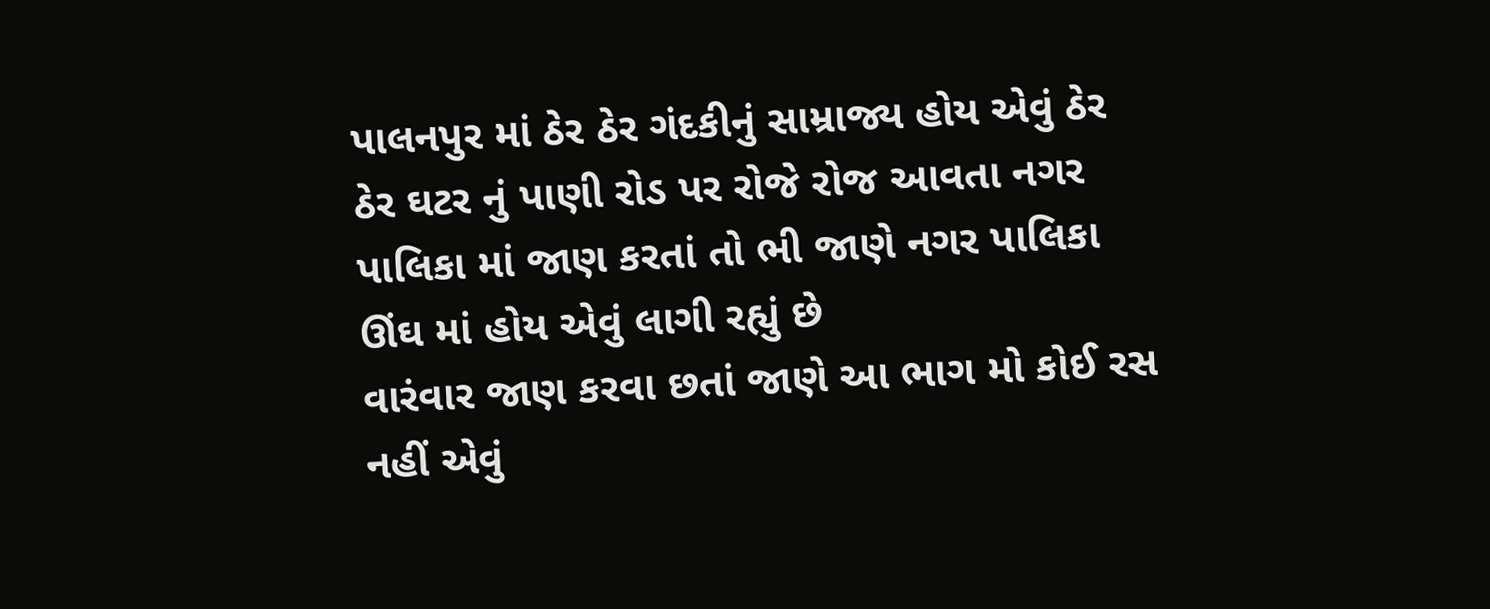પાલનપુર માં ઠેર ઠેર ગંદકીનું સામ્રાજ્ય હોય એવું ઠેર ઠેર ઘટર નું પાણી રોડ પર રોજે રોજ આવતા નગર પાલિકા માં જાણ કરતાં તો ભી જાણે નગર પાલિકા ઊંઘ માં હોય એવું લાગી રહ્યું છે
વારંવાર જાણ કરવા છતાં જાણે આ ભાગ મો કોઈ રસ નહીં એવું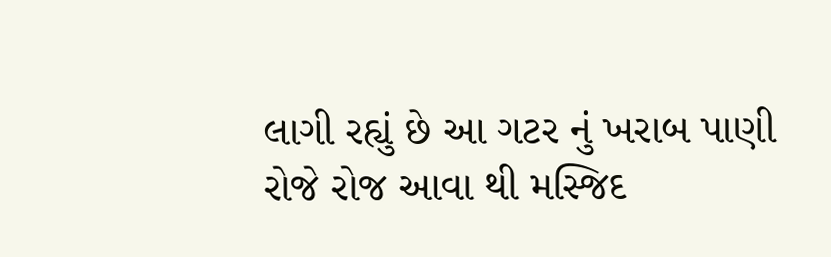લાગી રહ્યું છે આ ગટર નું ખરાબ પાણી રોજે રોજ આવા થી મસ્જિદ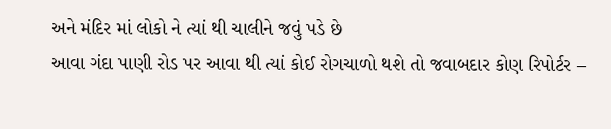અને મંદિર માં લોકો ને ત્યાં થી ચાલીને જવું પડે છે
આવા ગંદા પાણી રોડ પર આવા થી ત્યાં કોઈ રોગચાળો થશે તો જવાબદાર કોણ રિપોર્ટર –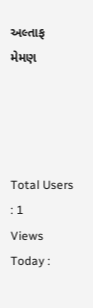અલ્તાફ મેમણ




Total Users : 1
Views Today :